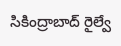సికింద్రాబాద్ రైల్వే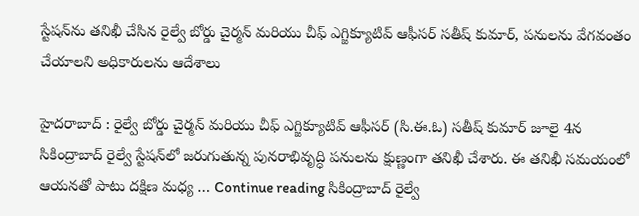స్టేషన్‌ను తనిఖీ చేసిన రైల్వే బోర్డు చైర్మన్ మరియు చీఫ్ ఎగ్జిక్యూటివ్ ఆఫీసర్ సతీష్ కుమార్, పనులను వేగవంతం చేయాలని అధికారులను ఆదేశాలు

హైదరాబాద్ : రైల్వే బోర్డు చైర్మన్ మరియు చీఫ్ ఎగ్జిక్యూటివ్ ఆఫీసర్ (సి.ఈ.ఓ) సతీష్ కుమార్ జూలై 4న సికింద్రాబాద్ రైల్వే స్టేషన్‌లో జరుగుతున్న పునరాభివృద్ధి పనులను క్షుణ్ణంగా తనిఖీ చేశారు. ఈ తనిఖీ సమయంలో ఆయనతో పాటు దక్షిణ మధ్య … Continue reading సికింద్రాబాద్ రైల్వే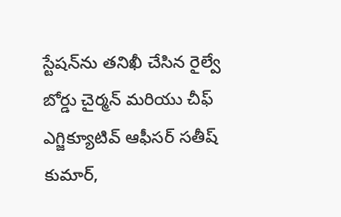స్టేషన్‌ను తనిఖీ చేసిన రైల్వే బోర్డు చైర్మన్ మరియు చీఫ్ ఎగ్జిక్యూటివ్ ఆఫీసర్ సతీష్ కుమార్,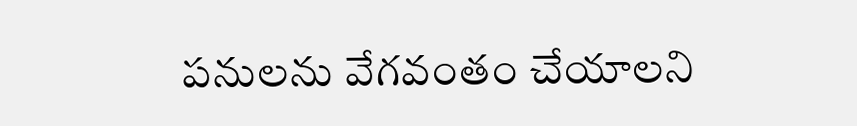పనులను వేగవంతం చేయాలని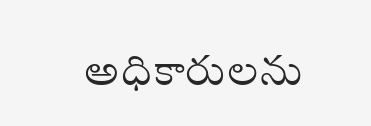అధికారులను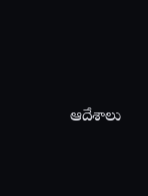ఆదేశాలు